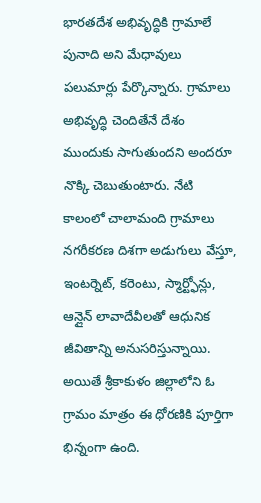భారతదేశ అభివృద్ధికి గ్రామాలే పునాది అని మేధావులు పలుమార్లు పేర్కొన్నారు. గ్రామాలు అభివృద్ధి చెందితేనే దేశం ముందుకు సాగుతుందని అందరూ నొక్కి చెబుతుంటారు. నేటి కాలంలో చాలామంది గ్రామాలు నగరీకరణ దిశగా అడుగులు వేస్తూ, ఇంటర్నెట్, కరెంటు, స్మార్ట్ఫోన్లు, ఆన్లైన్ లావాదేవీలతో ఆధునిక జీవితాన్ని అనుసరిస్తున్నాయి. అయితే శ్రీకాకుళం జిల్లాలోని ఓ గ్రామం మాత్రం ఈ ధోరణికి పూర్తిగా భిన్నంగా ఉంది.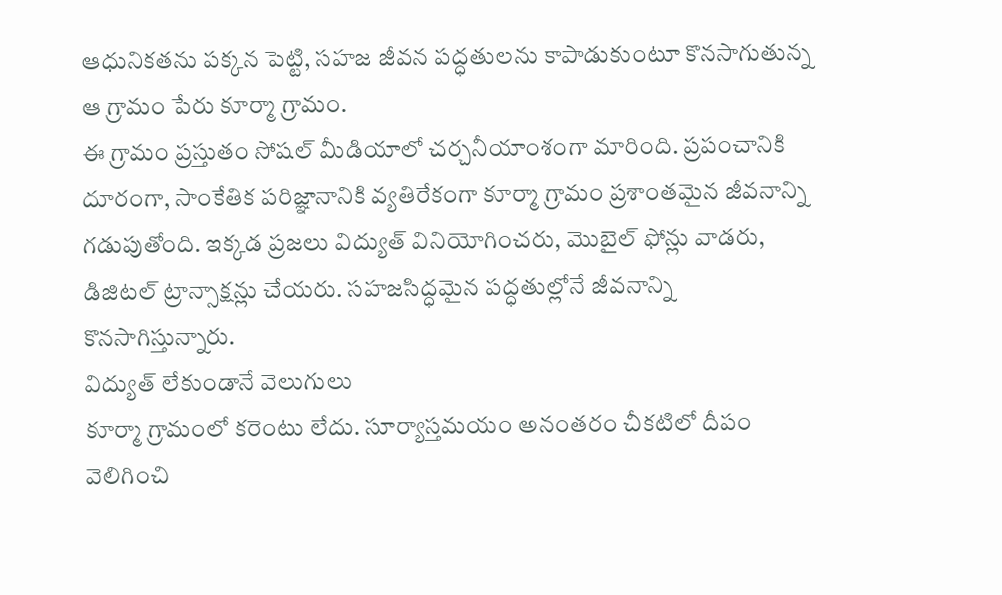ఆధునికతను పక్కన పెట్టి, సహజ జీవన పద్ధతులను కాపాడుకుంటూ కొనసాగుతున్న ఆ గ్రామం పేరు కూర్మా గ్రామం.
ఈ గ్రామం ప్రస్తుతం సోషల్ మీడియాలో చర్చనీయాంశంగా మారింది. ప్రపంచానికి దూరంగా, సాంకేతిక పరిజ్ఞానానికి వ్యతిరేకంగా కూర్మా గ్రామం ప్రశాంతమైన జీవనాన్ని గడుపుతోంది. ఇక్కడ ప్రజలు విద్యుత్ వినియోగించరు, మొబైల్ ఫోన్లు వాడరు, డిజిటల్ ట్రాన్సాక్షన్లు చేయరు. సహజసిద్ధమైన పద్ధతుల్లోనే జీవనాన్ని కొనసాగిస్తున్నారు.
విద్యుత్ లేకుండానే వెలుగులు
కూర్మా గ్రామంలో కరెంటు లేదు. సూర్యాస్తమయం అనంతరం చీకటిలో దీపం వెలిగించి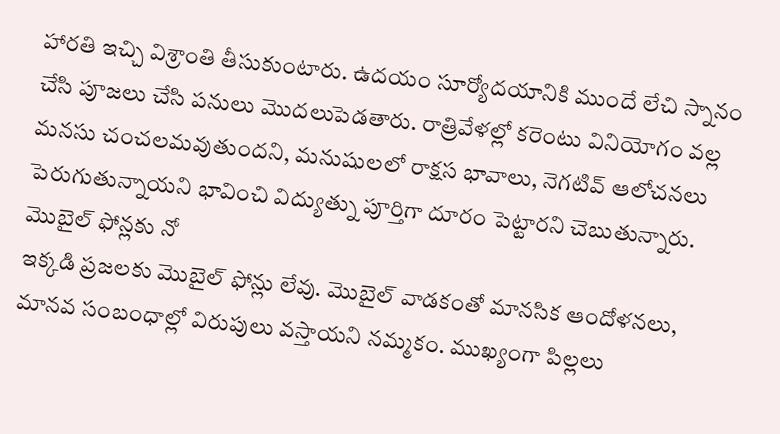హారతి ఇచ్చి విశ్రాంతి తీసుకుంటారు. ఉదయం సూర్యోదయానికి ముందే లేచి స్నానం చేసి పూజలు చేసి పనులు మొదలుపెడతారు. రాత్రివేళల్లో కరెంటు వినియోగం వల్ల మనసు చంచలమవుతుందని, మనుషులలో రాక్షస భావాలు, నెగటివ్ ఆలోచనలు పెరుగుతున్నాయని భావించి విద్యుత్ను పూర్తిగా దూరం పెట్టారని చెబుతున్నారు.
మొబైల్ ఫోన్లకు నో
ఇక్కడి ప్రజలకు మొబైల్ ఫోన్లు లేవు. మొబైల్ వాడకంతో మానసిక ఆందోళనలు, మానవ సంబంధాల్లో విరుపులు వస్తాయని నమ్మకం. ముఖ్యంగా పిల్లలు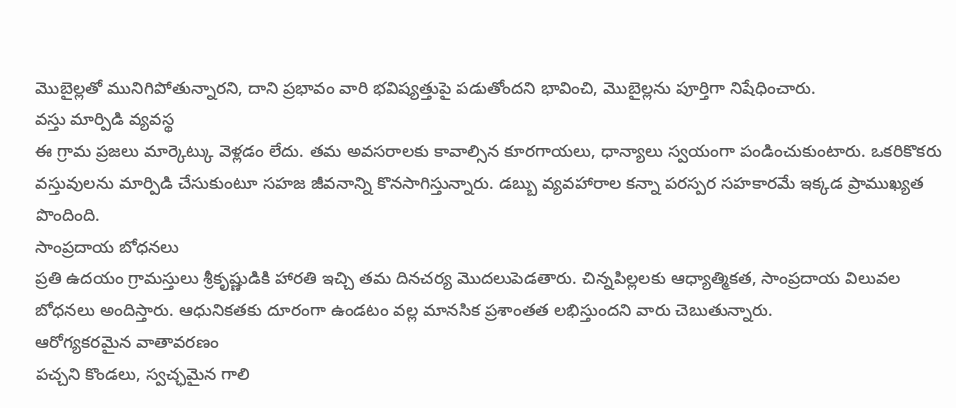మొబైల్లతో మునిగిపోతున్నారని, దాని ప్రభావం వారి భవిష్యత్తుపై పడుతోందని భావించి, మొబైల్లను పూర్తిగా నిషేధించారు.
వస్తు మార్పిడి వ్యవస్థ
ఈ గ్రామ ప్రజలు మార్కెట్కు వెళ్లడం లేదు. తమ అవసరాలకు కావాల్సిన కూరగాయలు, ధాన్యాలు స్వయంగా పండించుకుంటారు. ఒకరికొకరు వస్తువులను మార్పిడి చేసుకుంటూ సహజ జీవనాన్ని కొనసాగిస్తున్నారు. డబ్బు వ్యవహారాల కన్నా పరస్పర సహకారమే ఇక్కడ ప్రాముఖ్యత పొందింది.
సాంప్రదాయ బోధనలు
ప్రతి ఉదయం గ్రామస్తులు శ్రీకృష్ణుడికి హారతి ఇచ్చి తమ దినచర్య మొదలుపెడతారు. చిన్నపిల్లలకు ఆధ్యాత్మికత, సాంప్రదాయ విలువల బోధనలు అందిస్తారు. ఆధునికతకు దూరంగా ఉండటం వల్ల మానసిక ప్రశాంతత లభిస్తుందని వారు చెబుతున్నారు.
ఆరోగ్యకరమైన వాతావరణం
పచ్చని కొండలు, స్వచ్ఛమైన గాలి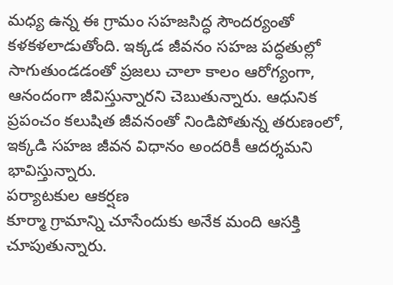మధ్య ఉన్న ఈ గ్రామం సహజసిద్ధ సౌందర్యంతో కళకళలాడుతోంది. ఇక్కడ జీవనం సహజ పద్ధతుల్లో సాగుతుండడంతో ప్రజలు చాలా కాలం ఆరోగ్యంగా, ఆనందంగా జీవిస్తున్నారని చెబుతున్నారు. ఆధునిక ప్రపంచం కలుషిత జీవనంతో నిండిపోతున్న తరుణంలో, ఇక్కడి సహజ జీవన విధానం అందరికీ ఆదర్శమని భావిస్తున్నారు.
పర్యాటకుల ఆకర్షణ
కూర్మా గ్రామాన్ని చూసేందుకు అనేక మంది ఆసక్తి చూపుతున్నారు.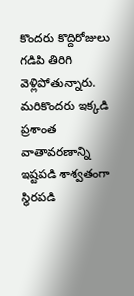కొందరు కొద్దిరోజులు గడిపి తిరిగి వెళ్లిపోతున్నారు. మరికొందరు ఇక్కడి ప్రశాంత వాతావరణాన్ని ఇష్టపడి శాశ్వతంగా స్థిరపడి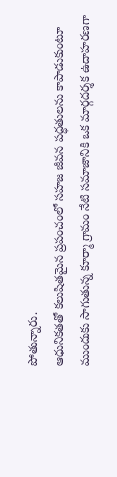పోతున్నారు.
ఆధునికతతో కలుషితమైన ప్రపంచంలో సహజ జీవన పద్ధతులను కాపాడుకుంటూ ముందుకు సాగుతున్న కూర్మా గ్రామం నేటి సమాజానికి ఒక మార్గదర్శక ఉదాహరణగా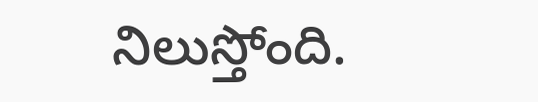నిలుస్తోంది.